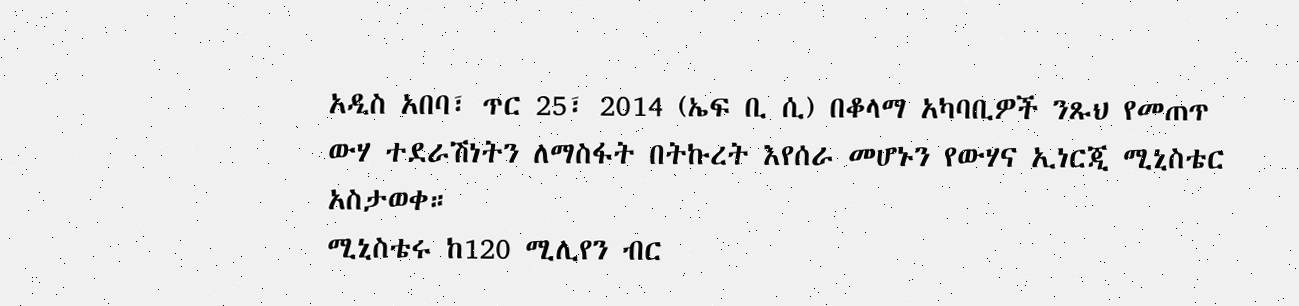አዲስ አበባ፣ ጥር 25፣ 2014 (ኤፍ ቢ ሲ) በቆላማ አካባቢዎች ንጹህ የመጠጥ ውሃ ተደራሽነትን ለማስፋት በትኩረት እየሰራ መሆኑን የውሃና ኢነርጂ ሚኒስቴር አስታወቀ።
ሚኒስቴሩ ከ120 ሚሊየን ብር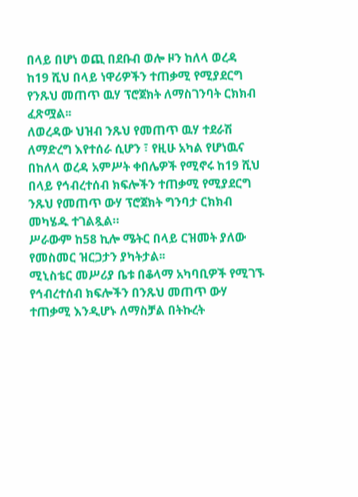በላይ በሆነ ወጪ በደቡብ ወሎ ዞን ከለላ ወረዳ ከ19 ሺህ በላይ ነዋሪዎችን ተጠቃሚ የሚያደርግ የንጹህ መጠጥ ዉሃ ፕሮጀክት ለማስገንባት ርክክብ ፈጽሟል፡፡
ለወረዳው ህዝብ ንጹህ የመጠጥ ዉሃ ተደራሽ ለማድረግ እየተሰራ ሲሆን ፣ የዚሁ አካል የሆነዉና በከለላ ወረዳ አምሥት ቀበሌዎች የሚኖሩ ከ19 ሺህ በላይ የኅብረተሰብ ክፍሎችን ተጠቃሚ የሚያደርግ ንጹህ የመጠጥ ውሃ ፕሮጀክት ግንባታ ርክክብ መካሄዱ ተገልጿል።
ሥራውም ከ58 ኪሎ ሜትር በላይ ርዝመት ያለው የመስመር ዝርጋታን ያካትታል፡፡
ሚኒስቴር መሥሪያ ቤቱ በቆላማ አካባቢዎች የሚገኙ የኅብረተሰብ ክፍሎችን በንጹህ መጠጥ ውሃ ተጠቃሚ እንዲሆኑ ለማስቻል በትኩረት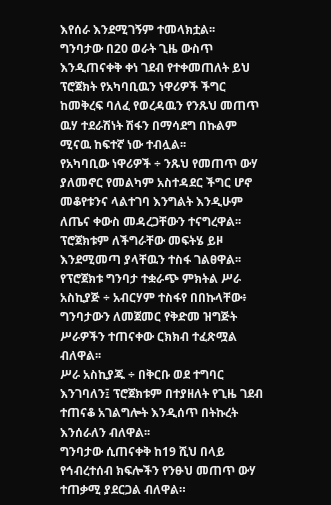እየሰራ እንደሚገኝም ተመላክቷል፡፡
ግንባታው በ20 ወራት ጊዜ ውስጥ እንዲጠናቀቅ ቀነ ገደብ የተቀመጠለት ይህ ፕሮጀክት የአካባቢዉን ነዋሪዎች ችግር ከመቅረፍ ባለፈ የወረዳዉን የንጹህ መጠጥ ዉሃ ተደራሽነት ሽፋን በማሳደግ በኩልም ሚናዉ ከፍተኛ ነው ተብሏል፡፡
የአካባቢው ነዋሪዎች ÷ ንጹህ የመጠጥ ውሃ ያለመኖር የመልካም አስተዳደር ችግር ሆኖ መቆየቱንና ላልተገባ እንግልት እንዲሁም ለጤና ቀውስ መዳረጋቸውን ተናግረዋል፡፡ፕሮጀክቱም ለችግራቸው መፍትሄ ይዞ እንደሚመጣ ያላቸዉን ተስፋ ገልፀዋል፡፡
የፕሮጀክቱ ግንባታ ተቋራጭ ምክትል ሥራ አስኪያጅ ÷ አብርሃም ተስፋየ በበኩላቸው፥ ግንባታውን ለመጀመር የቅድመ ዝግጅት ሥራዎችን ተጠናቀው ርክክብ ተፈጽሟል ብለዋል፡፡
ሥራ አስኪያጁ ÷ በቅርቡ ወደ ተግባር እንገባለን፤ ፕሮጀክቱም በተያዘለት የጊዜ ገደብ ተጠናቆ አገልግሎት እንዲሰጥ በትኩረት እንሰራለን ብለዋል፡፡
ግንባታው ሲጠናቀቅ ከ19 ሺህ በላይ የኅብረተሰብ ክፍሎችን የንፁህ መጠጥ ውሃ ተጠቃሚ ያደርጋል ብለዋል።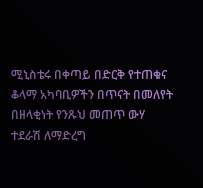ሚኒስቴሩ በቀጣይ በድርቅ የተጠቁና ቆላማ አካባቢዎችን በጥናት በመለየት በዘላቂነት የንጹህ መጠጥ ውሃ ተደራሽ ለማድረግ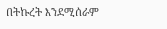በትኩረት እንደሚሰራም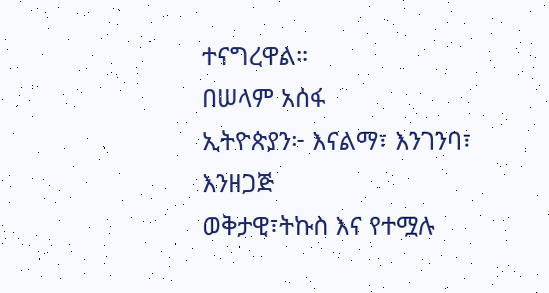ተናግረዋል።
በሠላም አሰፋ
ኢትዮጵያን፦ እናልማ፣ እንገንባ፣ እንዘጋጅ
ወቅታዊ፣ትኩስ እና የተሟሉ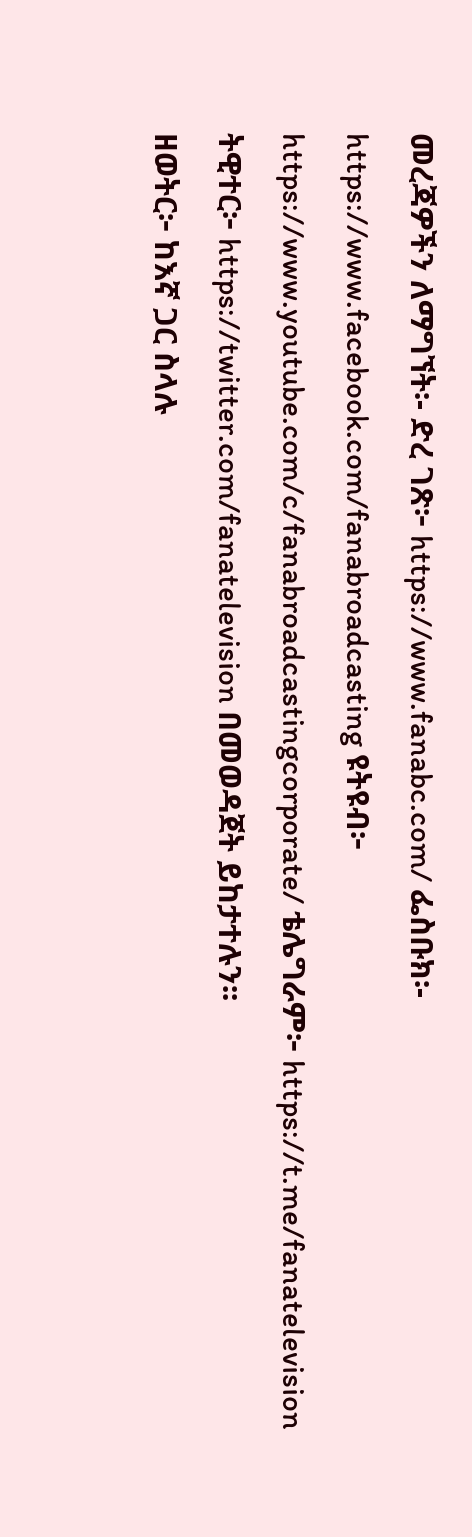መረጃዎችን ለማግኘት፡- ድረ ገጽ፦ https://www.fanabc.com/ ፌስቡክ፡- https://www.facebook.com/fanabroadcasting ዩትዩብ፦ https://www.youtube.com/c/fanabroadcastingcorporate/ ቴሌግራም፦ https://t.me/fanatelevision ትዊተር፦ https://twitter.com/fanatelevision በመወዳጀት ይከታተሉን፡፡
ዘወትር፦ ከእኛ ጋር ስላሉ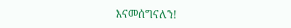እናመሰግናለን!